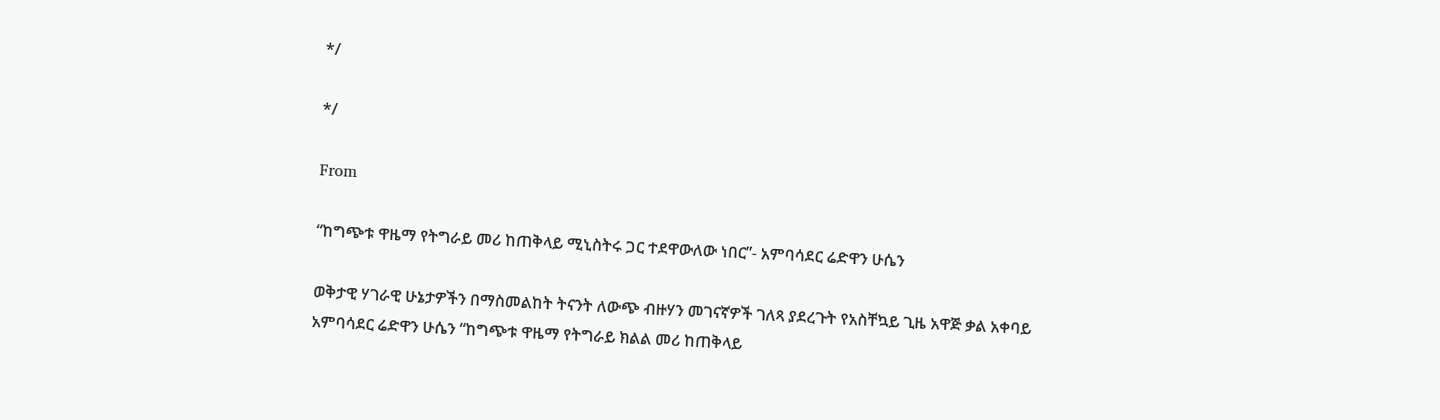*/

*/

From

“ከግጭቱ ዋዜማ የትግራይ መሪ ከጠቅላይ ሚኒስትሩ ጋር ተደዋውለው ነበር”- አምባሳደር ሬድዋን ሁሴን

ወቅታዊ ሃገራዊ ሁኔታዎችን በማስመልከት ትናንት ለውጭ ብዙሃን መገናኛዎች ገለጻ ያደረጉት የአስቸኳይ ጊዜ አዋጅ ቃል አቀባይ አምባሳደር ሬድዋን ሁሴን “ከግጭቱ ዋዜማ የትግራይ ክልል መሪ ከጠቅላይ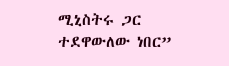ሚኒስትሩ ጋር ተደዋውለው ነበር”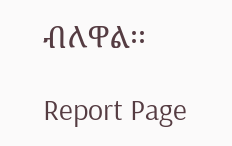ብለዋል፡፡

Report Page